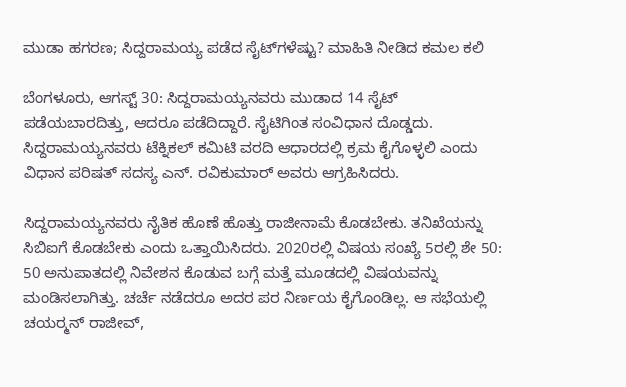ಮುಡಾ ಹಗರಣ; ಸಿದ್ದರಾಮಯ್ಯ ಪಡೆದ ಸೈಟ್‌ಗಳೆಷ್ಟು? ಮಾಹಿತಿ ನೀಡಿದ ಕಮಲ ಕಲಿ

ಬೆಂಗಳೂರು, ಆಗಸ್ಟ್‌ 30: ಸಿದ್ದರಾಮಯ್ಯನವರು ಮುಡಾದ 14 ಸೈಟ್ ಪಡೆಯಬಾರದಿತ್ತು, ಆದರೂ ಪಡೆದಿದ್ದಾರೆ. ಸೈಟಿಗಿಂತ ಸಂವಿಧಾನ ದೊಡ್ಡದು. ಸಿದ್ದರಾಮಯ್ಯನವರು ಟೆಕ್ನಿಕಲ್ ಕಮಿಟಿ ವರದಿ ಆಧಾರದಲ್ಲಿ ಕ್ರಮ ಕೈಗೊಳ್ಳಲಿ ಎಂದು ವಿಧಾನ ಪರಿಷತ್ ಸದಸ್ಯ ಎನ್. ರವಿಕುಮಾರ್ ಅವರು ಆಗ್ರಹಿಸಿದರು.

ಸಿದ್ದರಾಮಯ್ಯನವರು ನೈತಿಕ ಹೊಣೆ ಹೊತ್ತು ರಾಜೀನಾಮೆ ಕೊಡಬೇಕು. ತನಿಖೆಯನ್ನು ಸಿಬಿಐಗೆ ಕೊಡಬೇಕು ಎಂದು ಒತ್ತಾಯಿಸಿದರು. 2020ರಲ್ಲಿ ವಿಷಯ ಸಂಖ್ಯೆ 5ರಲ್ಲಿ ಶೇ 50: 50 ಅನುಪಾತದಲ್ಲಿ ನಿವೇಶನ ಕೊಡುವ ಬಗ್ಗೆ ಮತ್ತೆ ಮೂಡದಲ್ಲಿ ವಿಷಯವನ್ನು ಮಂಡಿಸಲಾಗಿತ್ತು. ಚರ್ಚೆ ನಡೆದರೂ ಅದರ ಪರ ನಿರ್ಣಯ ಕೈಗೊಂಡಿಲ್ಲ. ಆ ಸಭೆಯಲ್ಲಿ ಚಯರ್‍ಮನ್ ರಾಜೀವ್,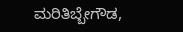ಮರಿತಿಬ್ಬೇಗೌಡ,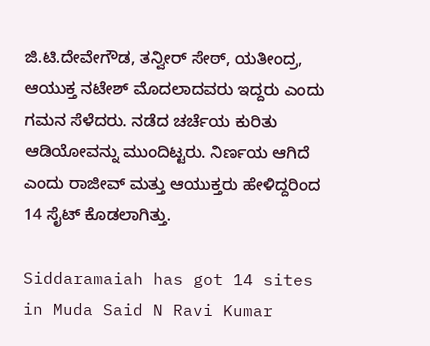ಜಿ.ಟಿ.ದೇವೇಗೌಡ, ತನ್ವೀರ್ ಸೇಠ್, ಯತೀಂದ್ರ, ಆಯುಕ್ತ ನಟೇಶ್ ಮೊದಲಾದವರು ಇದ್ದರು ಎಂದು ಗಮನ ಸೆಳೆದರು. ನಡೆದ ಚರ್ಚೆಯ ಕುರಿತು ಆಡಿಯೋವನ್ನು ಮುಂದಿಟ್ಟರು. ನಿರ್ಣಯ ಆಗಿದೆ ಎಂದು ರಾಜೀವ್ ಮತ್ತು ಆಯುಕ್ತರು ಹೇಳಿದ್ದರಿಂದ 14 ಸೈಟ್ ಕೊಡಲಾಗಿತ್ತು.

Siddaramaiah has got 14 sites in Muda Said N Ravi Kumar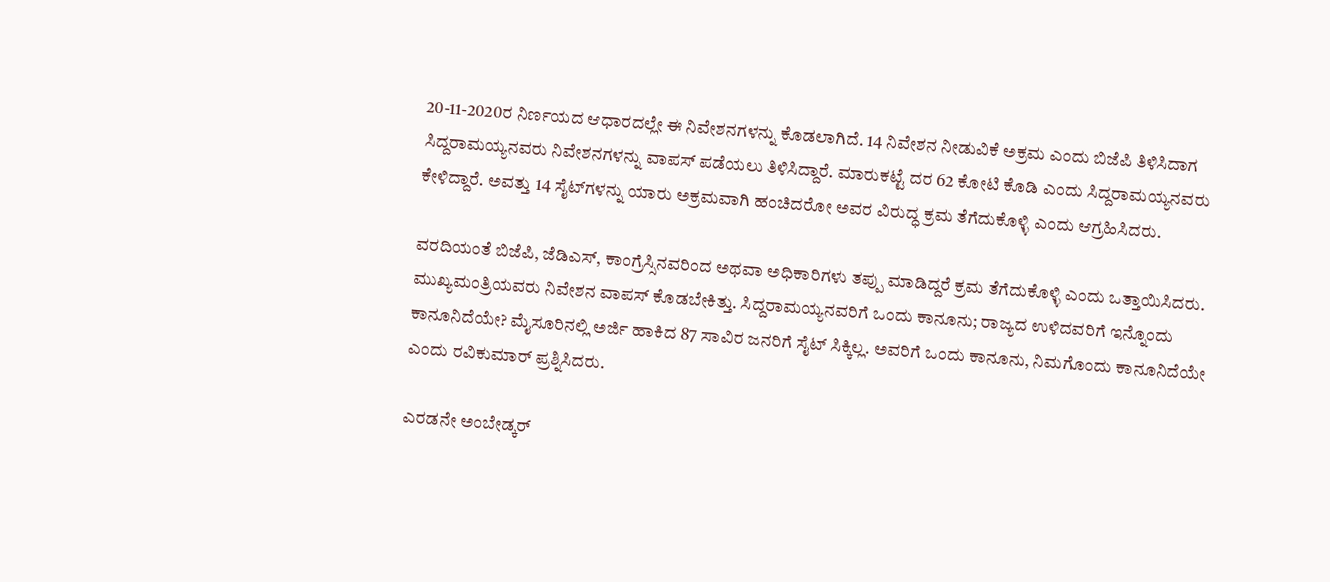20-11-2020ರ ನಿರ್ಣಯದ ಆಧಾರದಲ್ಲೇ ಈ ನಿವೇಶನಗಳನ್ನು ಕೊಡಲಾಗಿದೆ. 14 ನಿವೇಶನ ನೀಡುವಿಕೆ ಅಕ್ರಮ ಎಂದು ಬಿಜೆಪಿ ತಿಳಿಸಿದಾಗ ಸಿದ್ದರಾಮಯ್ಯನವರು ನಿವೇಶನಗಳನ್ನು ವಾಪಸ್ ಪಡೆಯಲು ತಿಳಿಸಿದ್ದಾರೆ. ಮಾರುಕಟ್ಟೆ ದರ 62 ಕೋಟಿ ಕೊಡಿ ಎಂದು ಸಿದ್ದರಾಮಯ್ಯನವರು ಕೇಳಿದ್ದಾರೆ. ಅವತ್ತು 14 ಸೈಟ್‍ಗಳನ್ನು ಯಾರು ಅಕ್ರಮವಾಗಿ ಹಂಚಿದರೋ ಅವರ ವಿರುದ್ಧ ಕ್ರಮ ತೆಗೆದುಕೊಳ್ಳಿ ಎಂದು ಆಗ್ರಹಿಸಿದರು.

ವರದಿಯಂತೆ ಬಿಜೆಪಿ, ಜೆಡಿಎಸ್, ಕಾಂಗ್ರೆಸ್ಸಿನವರಿಂದ ಅಥವಾ ಅಧಿಕಾರಿಗಳು ತಪ್ಪು ಮಾಡಿದ್ದರೆ ಕ್ರಮ ತೆಗೆದುಕೊಳ್ಳಿ ಎಂದು ಒತ್ತಾಯಿಸಿದರು. ಮುಖ್ಯಮಂತ್ರಿಯವರು ನಿವೇಶನ ವಾಪಸ್ ಕೊಡಬೇಕಿತ್ತು. ಸಿದ್ದರಾಮಯ್ಯನವರಿಗೆ ಒಂದು ಕಾನೂನು; ರಾಜ್ಯದ ಉಳಿದವರಿಗೆ ಇನ್ನೊಂದು ಕಾನೂನಿದೆಯೇ? ಮೈಸೂರಿನಲ್ಲಿ ಅರ್ಜಿ ಹಾಕಿದ 87 ಸಾವಿರ ಜನರಿಗೆ ಸೈಟ್ ಸಿಕ್ಕಿಲ್ಲ. ಅವರಿಗೆ ಒಂದು ಕಾನೂನು, ನಿಮಗೊಂದು ಕಾನೂನಿದೆಯೇ ಎಂದು ರವಿಕುಮಾರ್ ಪ್ರಶ್ನಿಸಿದರು.

ಎರಡನೇ ಅಂಬೇಡ್ಕರ್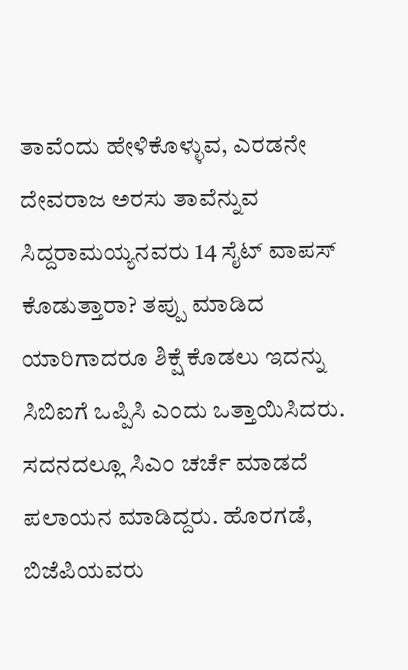ತಾವೆಂದು ಹೇಳಿಕೊಳ್ಳುವ, ಎರಡನೇ ದೇವರಾಜ ಅರಸು ತಾವೆನ್ನುವ ಸಿದ್ದರಾಮಯ್ಯನವರು 14 ಸೈಟ್ ವಾಪಸ್ ಕೊಡುತ್ತಾರಾ? ತಪ್ಪು ಮಾಡಿದ ಯಾರಿಗಾದರೂ ಶಿಕ್ಷೆ ಕೊಡಲು ಇದನ್ನು ಸಿಬಿಐಗೆ ಒಪ್ಪಿಸಿ ಎಂದು ಒತ್ತಾಯಿಸಿದರು. ಸದನದಲ್ಲೂ ಸಿಎಂ ಚರ್ಚೆ ಮಾಡದೆ ಪಲಾಯನ ಮಾಡಿದ್ದರು. ಹೊರಗಡೆ, ಬಿಜೆಪಿಯವರು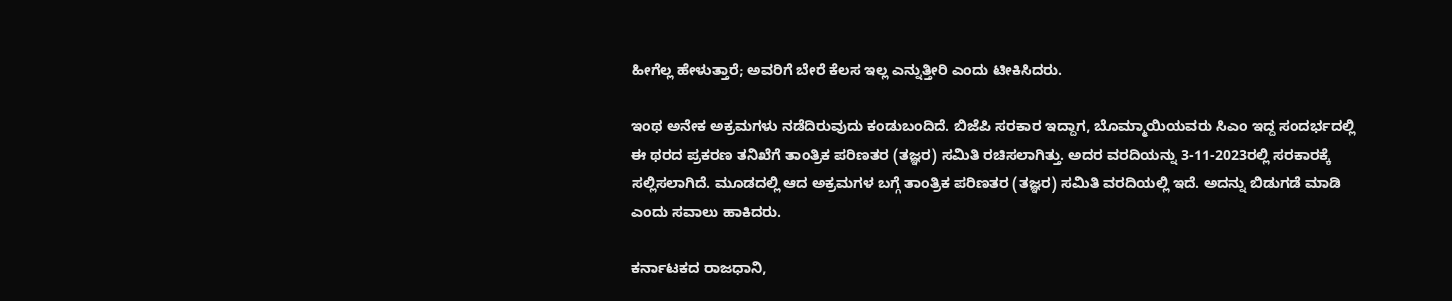ಹೀಗೆಲ್ಲ ಹೇಳುತ್ತಾರೆ; ಅವರಿಗೆ ಬೇರೆ ಕೆಲಸ ಇಲ್ಲ ಎನ್ನುತ್ತೀರಿ ಎಂದು ಟೀಕಿಸಿದರು.

ಇಂಥ ಅನೇಕ ಅಕ್ರಮಗಳು ನಡೆದಿರುವುದು ಕಂಡುಬಂದಿದೆ. ಬಿಜೆಪಿ ಸರಕಾರ ಇದ್ದಾಗ, ಬೊಮ್ಮಾಯಿಯವರು ಸಿಎಂ ಇದ್ದ ಸಂದರ್ಭದಲ್ಲಿ ಈ ಥರದ ಪ್ರಕರಣ ತನಿಖೆಗೆ ತಾಂತ್ರಿಕ ಪರಿಣತರ (ತಜ್ಞರ) ಸಮಿತಿ ರಚಿಸಲಾಗಿತ್ತು. ಅದರ ವರದಿಯನ್ನು 3-11-2023ರಲ್ಲಿ ಸರಕಾರಕ್ಕೆ ಸಲ್ಲಿಸಲಾಗಿದೆ. ಮೂಡದಲ್ಲಿ ಆದ ಅಕ್ರಮಗಳ ಬಗ್ಗೆ ತಾಂತ್ರಿಕ ಪರಿಣತರ (ತಜ್ಞರ) ಸಮಿತಿ ವರದಿಯಲ್ಲಿ ಇದೆ. ಅದನ್ನು ಬಿಡುಗಡೆ ಮಾಡಿ ಎಂದು ಸವಾಲು ಹಾಕಿದರು.

ಕರ್ನಾಟಕದ ರಾಜಧಾನಿ,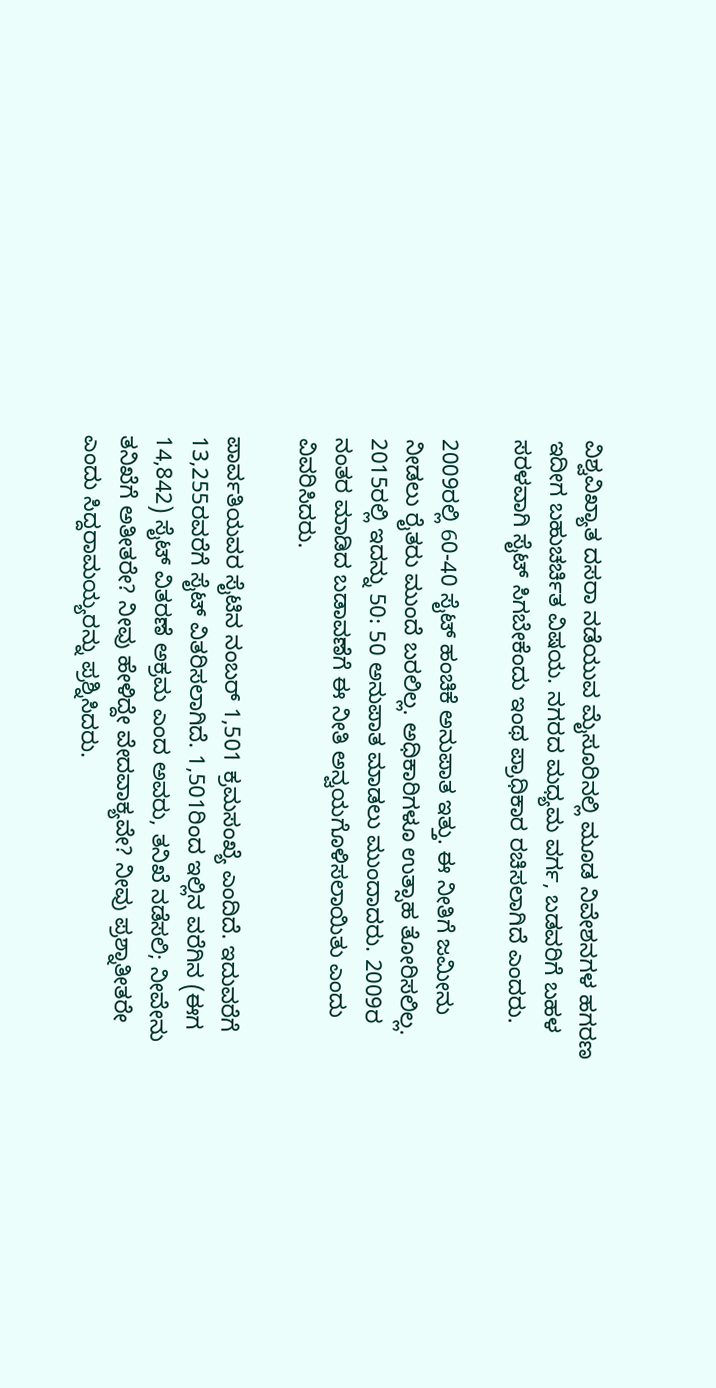ವಿಶ್ವವಿಖ್ಯಾತ ದಸರಾ ನಡೆಯುವ ಮೈಸೂರಿನಲ್ಲಿ ಮೂಡ ನಿವೇಶನಗಳ ಹಗರಣ ಇದೀಗ ಬಹುಚರ್ಚಿತ ವಿಷಯ. ನಗರದ ಮಧ್ಯಮ ವರ್ಗ, ಬಡವರಿಗೆ ಬಹಳ ಸರಳವಾಗಿ ಸೈಟ್ ಸಿಗಬೇಕೆಂದು ಇಂಥ ಪ್ರಾಧಿಕಾರ ರಚಿಸಲಾಗಿದೆ ಎಂದರು.

2009ರಲ್ಲಿ 60-40 ಸೈಟ್ ಹಂಚಿಕೆ ಅನುಪಾತ ಇತ್ತು. ಈ ನೀತಿಗೆ ಜಮೀನು ನೀಡಲು ರೈತರು ಮುಂದೆ ಬರಲಿಲ್ಲ. ಅಧಿಕಾರಿಗಳೂ ಉತ್ಸಾಹ ತೋರಿಸಲಿಲ್ಲ. 2015ರಲ್ಲಿ ಇದನ್ನು 50: 50 ಅನುಪಾತ ಮಾಡಲು ಮುಂದಾದರು. 2009ರ ನಂತರ ಮಾಡಿದ ಬಡಾವಣೆಗೆ ಈ ನೀತಿ ಅನ್ವಯಗೊಳಿಸಲಾಯಿತು ಎಂದು ವಿವರಿಸಿದರು.

ಪಾರ್ವತಿಯವರ ಸೈಟಿನ ನಂಬರ್ 1,501 ಕ್ರಮಸಂಖ್ಯೆ ಎಂದಿದೆ. ಇದುವರೆಗೆ 13,255ರವರೆಗೆ ಸೈಟ್ ವಿತರಿಸಲಾಗಿದೆ. 1,501ರಿಂದ ಇಲ್ಲಿನ ವರೆಗಿನ (ಈಗ 14,842) ಸೈಟ್ ವಿತರಣೆ ಅಕ್ರಮ ಎಂದ ಅವರು, ತನಿಖೆ ನಡೆಸಲಿ; ನೀವೇನು ತನಿಖೆಗೆ ಅತೀತರೇ? ನೀವು ಹೇಳಿದ್ದೇ ವೇದವಾಕ್ಯವೇ? ನೀವು ಪ್ರಶ್ನಾತೀತರೇ ಎಂದು ಸಿದ್ದರಾಮಯ್ಯರನ್ನು ಪ್ರಶ್ನಿಸಿದರು.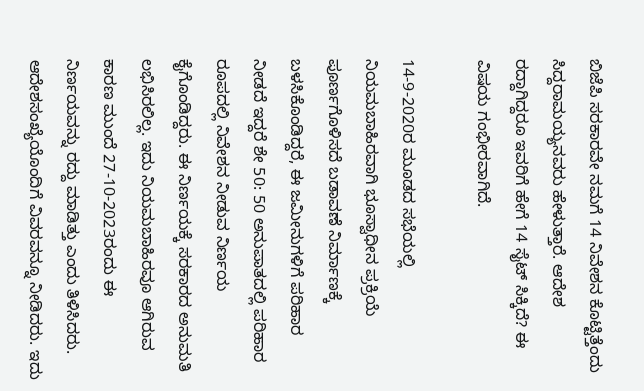ಬಿಜೆಪಿ ಸರಕಾರವೇ ನಮಗೆ 14 ನಿವೇಶನ ಕೊಟ್ಟಿತ್ತೆಂದು ಸಿದ್ದರಾಮಯ್ಯನವರು ಹೇಳುತ್ತಾರೆ. ಆದೇಶ ರದ್ದಾಗಿದ್ದರೂ ಇವರಿಗೆ ಹೇಗೆ 14 ಸೈಟ್ ಸಿಕ್ಕಿದೆ? ಈ ವಿಷಯ ಗಂಭೀರವಾಗಿದೆ.

14-9-2020ರ ಮೂಡದ ಸಭೆಯಲ್ಲಿ ನಿಯಮಬಾಹಿರವಾಗಿ ಭೂಸ್ವಾಧೀನ ಪ್ರಕ್ರಿಯೆ ಪೂರ್ಣಗೊಳಿಸದೆ ಬಡಾವಣೆ ನಿರ್ಮಾಣಕ್ಕೆ ಬಳಸಿಕೊಂಡಿದ್ದರೆ, ಈ ಜಮೀನುಗಳಿಗೆ ಪರಿಹಾರ ನೀಡದೆ ಇದ್ದರೆ ಶೇ 50: 50 ಅನುಪಾತದಲ್ಲಿ ಪರಿಹಾರ ರೂಪದಲ್ಲಿ ನಿವೇಶನ ನೀಡುವ ನಿರ್ಣಯ ಕೈಗೊಂಡಿದ್ದರು. ಈ ನಿರ್ಣಯಕ್ಕೆ ಸರಕಾರದ ಅನುಮತಿ ಲಭಿಸಿರಲಿಲ್ಲ. ಇದು ನಿಯಮಬಾಹಿರವೂ ಆಗಿರುವ ಕಾರಣ ಮುಂದೆ 27-10-2023ರಂದು ಈ ನಿರ್ಣಯವನ್ನು ರದ್ದು ಮಾಡಿತ್ತು ಎಂದು ತಿಳಿಸಿದರು. ಆದೇಶಸಂಖ್ಯೆಯೊಂದಿಗೆ ವಿವರವನ್ನೂ ನೀಡಿದರು. ಇದು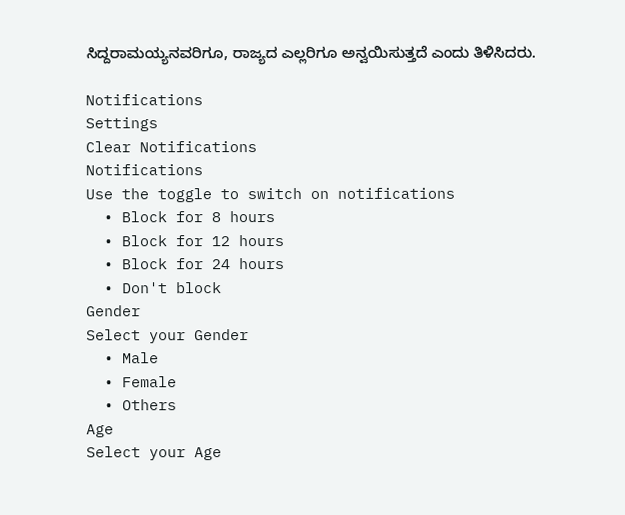ಸಿದ್ದರಾಮಯ್ಯನವರಿಗೂ, ರಾಜ್ಯದ ಎಲ್ಲರಿಗೂ ಅನ್ವಯಿಸುತ್ತದೆ ಎಂದು ತಿಳಿಸಿದರು.

Notifications
Settings
Clear Notifications
Notifications
Use the toggle to switch on notifications
  • Block for 8 hours
  • Block for 12 hours
  • Block for 24 hours
  • Don't block
Gender
Select your Gender
  • Male
  • Female
  • Others
Age
Select your Age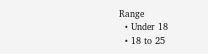Range
  • Under 18
  • 18 to 25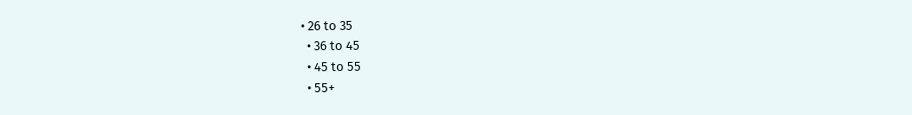• 26 to 35
  • 36 to 45
  • 45 to 55
  • 55+